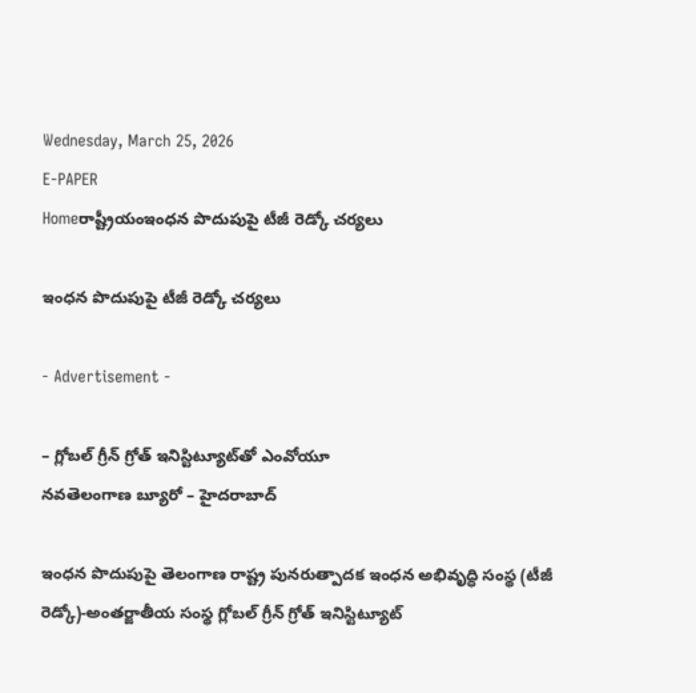Wednesday, March 25, 2026
E-PAPER
Homeరాష్ట్రీయంఇంధన పొదుపుపై టీజీ రెడ్కో చర్యలు

ఇంధన పొదుపుపై టీజీ రెడ్కో చర్యలు

- Advertisement -

– గ్లోబల్‌ గ్రీన్‌ గ్రోత్‌ ఇనిస్టిట్యూట్‌తో ఎంవోయూ
నవతెలంగాణ బ్యూరో – హైదరాబాద్‌

ఇంధన పొదుపుపై తెలంగాణ రాష్ట్ర పునరుత్పాదక ఇంధన అభివృద్ధి సంస్థ (టీజీ రెడ్కో)-అంతర్జాతీయ సంస్థ గ్లోబల్‌ గ్రీన్‌ గ్రోత్‌ ఇనిస్టిట్యూట్‌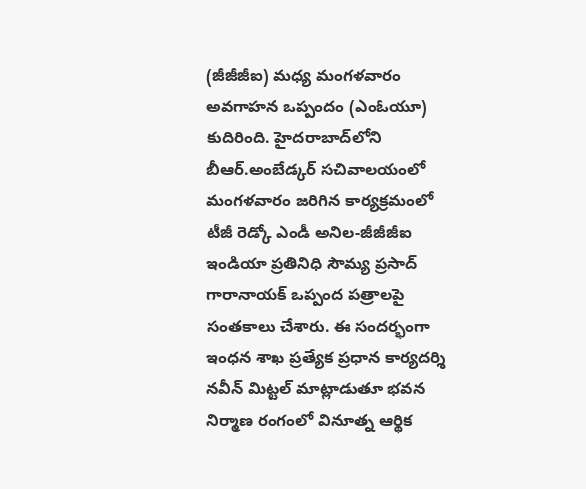(జీజీజీఐ) మధ్య మంగళవారం అవగాహన ఒప్పందం (ఎంఓయూ) కుదిరింది. హైదరాబాద్‌లోని బీఆర్‌.అంబేడ్కర్‌ సచివాలయంలో మంగళవారం జరిగిన కార్యక్రమంలో టీజీ రెడ్కో ఎండీ అనిల-జీజీజీఐ ఇండియా ప్రతినిధి సౌమ్య ప్రసాద్‌ గారానాయక్‌ ఒప్పంద పత్రాలపై సంతకాలు చేశారు. ఈ సందర్భంగా ఇంధన శాఖ ప్రత్యేక ప్రధాన కార్యదర్శి నవీన్‌ మిట్టల్‌ మాట్లాడుతూ భవన నిర్మాణ రంగంలో వినూత్న ఆర్థిక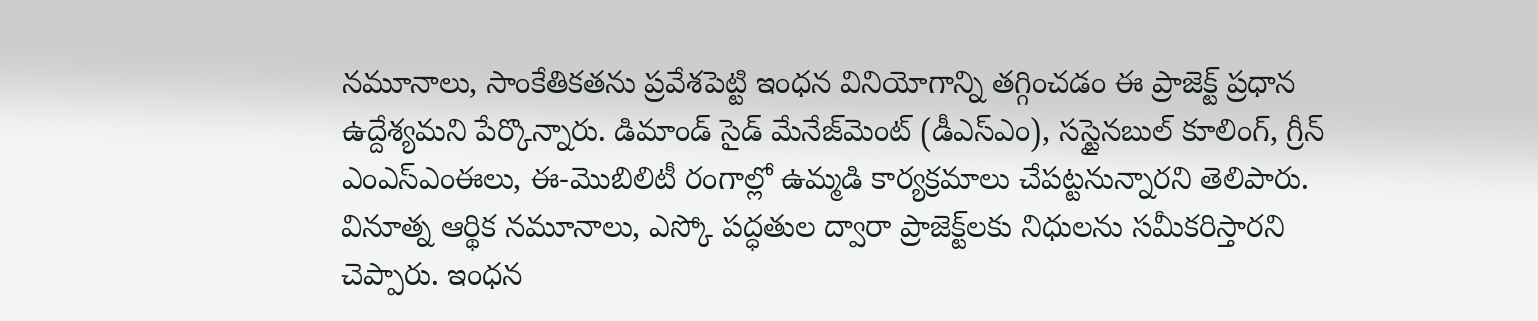నమూనాలు, సాంకేతికతను ప్రవేశపెట్టి ఇంధన వినియోగాన్ని తగ్గించడం ఈ ప్రాజెక్ట్‌ ప్రధాన ఉద్దేశ్యమని పేర్కొన్నారు. డిమాండ్‌ సైడ్‌ మేనేజ్‌మెంట్‌ (డీఎస్‌ఎం), సస్టైనబుల్‌ కూలింగ్‌, గ్రీన్‌ ఎంఎస్‌ఎంఈలు, ఈ-మొబిలిటీ రంగాల్లో ఉమ్మడి కార్యక్రమాలు చేపట్టనున్నారని తెలిపారు. వినూత్న ఆర్థిక నమూనాలు, ఎస్కో పద్ధతుల ద్వారా ప్రాజెక్ట్‌లకు నిధులను సమీకరిస్తారని చెప్పారు. ఇంధన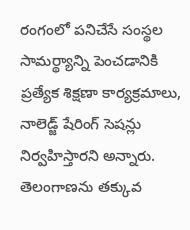రంగంలో పనిచేసే సంస్థల సామర్థ్యాన్ని పెంచడానికి ప్రత్యేక శిక్షణా కార్యక్రమాలు, నాలెడ్జ్‌ షేరింగ్‌ సెషన్లు నిర్వహిస్తారని అన్నారు. తెలంగాణను తక్కువ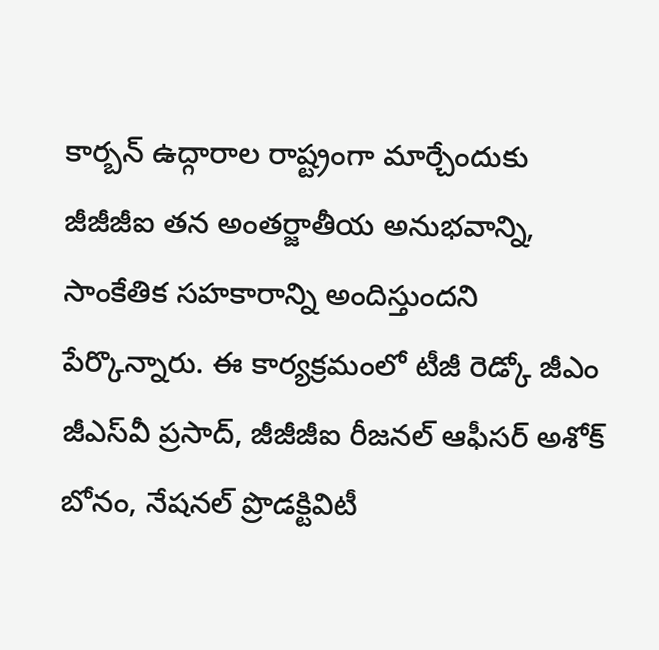కార్బన్‌ ఉద్గారాల రాష్ట్రంగా మార్చేందుకు జీజీజీఐ తన అంతర్జాతీయ అనుభవాన్ని, సాంకేతిక సహకారాన్ని అందిస్తుందని పేర్కొన్నారు. ఈ కార్యక్రమంలో టీజీ రెడ్కో జీఎం జీఎస్‌వీ ప్రసాద్‌, జీజీజీఐ రీజనల్‌ ఆఫీసర్‌ అశోక్‌ బోనం, నేషనల్‌ ప్రొడక్టివిటీ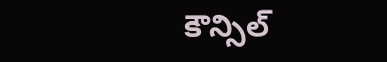కౌన్సిల్‌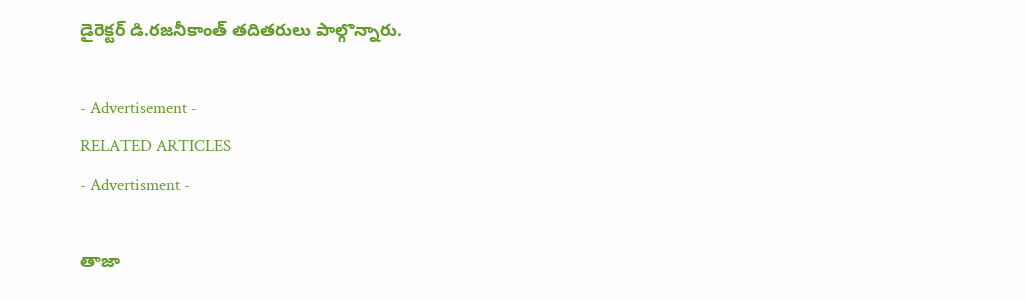డైరెక్టర్‌ డి.రజనీకాంత్‌ తదితరులు పాల్గొన్నారు.

- Advertisement -
RELATED ARTICLES
- Advertisment -

తాజా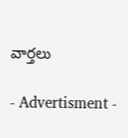వార్తలు

- Advertisment -